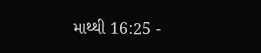માથ્થી 16:25 -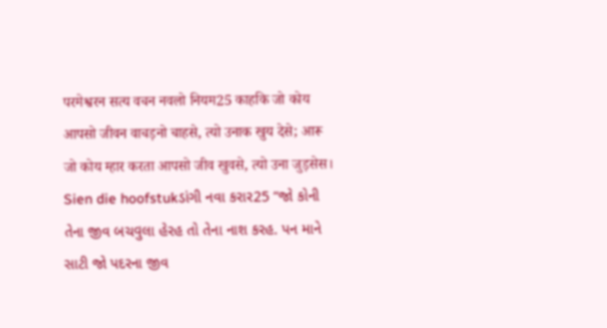परमेश्वरन सत्य वचन नवलो नियम25 काहकि जो कोय आपसो जीवन वाचड़नो चाहसे, त्यो उनाक खुय देसे; आरू जो कोय म्हार करता आपसो जीव खुवसे, त्यो उना जुड़सेस। Sien die hoofstukડાંગી નવા કરાર25 “જો કોની તેના જીવ બચવુલા હેરહ તો તેના નાશ કરહ. પન માને સાટી જો પદરના જીવ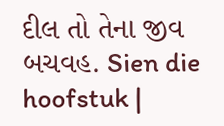દીલ તો તેના જીવ બચવહ. Sien die hoofstuk |